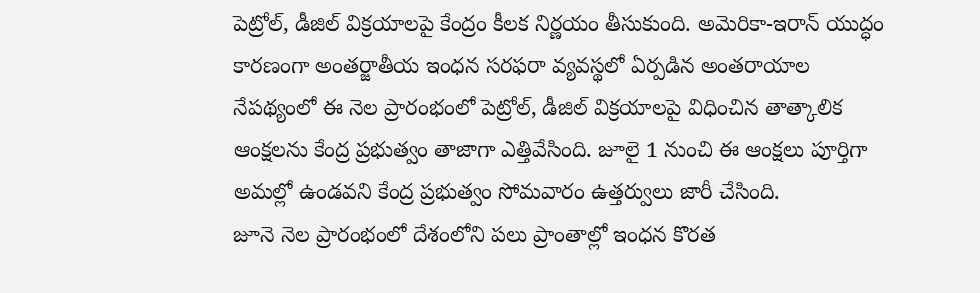పెట్రోల్, డీజిల్ విక్రయాలపై కేంద్రం కీలక నిర్ణయం తీసుకుంది. అమెరికా-ఇరాన్ యుద్ధం కారణంగా అంతర్జాతీయ ఇంధన సరఫరా వ్యవస్థలో ఏర్పడిన అంతరాయాల నేపథ్యంలో ఈ నెల ప్రారంభంలో పెట్రోల్, డీజిల్ విక్రయాలపై విధించిన తాత్కాలిక ఆంక్షలను కేంద్ర ప్రభుత్వం తాజాగా ఎత్తివేసింది. జూలై 1 నుంచి ఈ ఆంక్షలు పూర్తిగా అమల్లో ఉండవని కేంద్ర ప్రభుత్వం సోమవారం ఉత్తర్వులు జారీ చేసింది.
జూనె నెల ప్రారంభంలో దేశంలోని పలు ప్రాంతాల్లో ఇంధన కొరత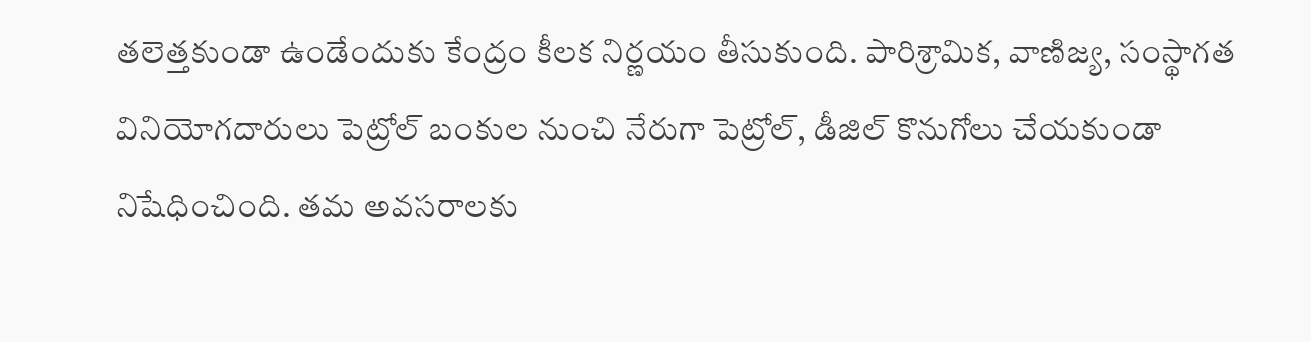తలెత్తకుండా ఉండేందుకు కేంద్రం కీలక నిర్ణయం తీసుకుంది. పారిశ్రామిక, వాణిజ్య, సంస్థాగత వినియోగదారులు పెట్రోల్ బంకుల నుంచి నేరుగా పెట్రోల్, డీజిల్ కొనుగోలు చేయకుండా నిషేధించింది. తమ అవసరాలకు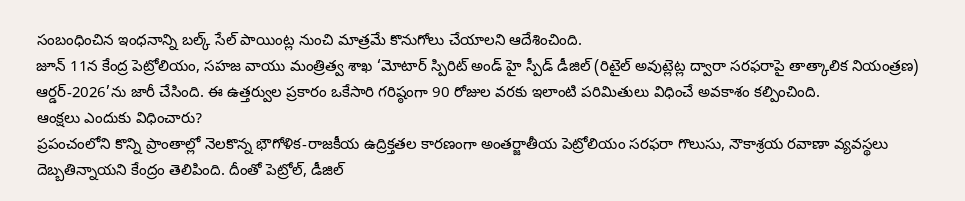సంబంధించిన ఇంధనాన్ని బల్క్ సేల్ పాయింట్ల నుంచి మాత్రమే కొనుగోలు చేయాలని ఆదేశించింది.
జూన్ 11న కేంద్ర పెట్రోలియం, సహజ వాయు మంత్రిత్వ శాఖ ‘మోటార్ స్పిరిట్ అండ్ హై స్పీడ్ డీజిల్ (రిటైల్ అవుట్లెట్ల ద్వారా సరఫరాపై తాత్కాలిక నియంత్రణ) ఆర్డర్-2026’ను జారీ చేసింది. ఈ ఉత్తర్వుల ప్రకారం ఒకేసారి గరిష్ఠంగా 90 రోజుల వరకు ఇలాంటి పరిమితులు విధించే అవకాశం కల్పించింది.
ఆంక్షలు ఎందుకు విధించారు?
ప్రపంచంలోని కొన్ని ప్రాంతాల్లో నెలకొన్న భౌగోళిక-రాజకీయ ఉద్రిక్తతల కారణంగా అంతర్జాతీయ పెట్రోలియం సరఫరా గొలుసు, నౌకాశ్రయ రవాణా వ్యవస్థలు దెబ్బతిన్నాయని కేంద్రం తెలిపింది. దీంతో పెట్రోల్, డీజిల్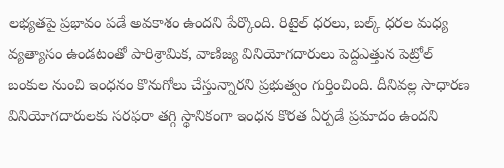లభ్యతపై ప్రభావం పడే అవకాశం ఉందని పేర్కొంది. రిటైల్ ధరలు, బల్క్ ధరల మధ్య వ్యత్యాసం ఉండటంతో పారిశ్రామిక, వాణిజ్య వినియోగదారులు పెద్దఎత్తున పెట్రోల్ బంకుల నుంచి ఇంధనం కొనుగోలు చేస్తున్నారని ప్రభుత్వం గుర్తించింది. దీనివల్ల సాధారణ వినియోగదారులకు సరఫరా తగ్గి స్థానికంగా ఇంధన కొరత ఏర్పడే ప్రమాదం ఉందని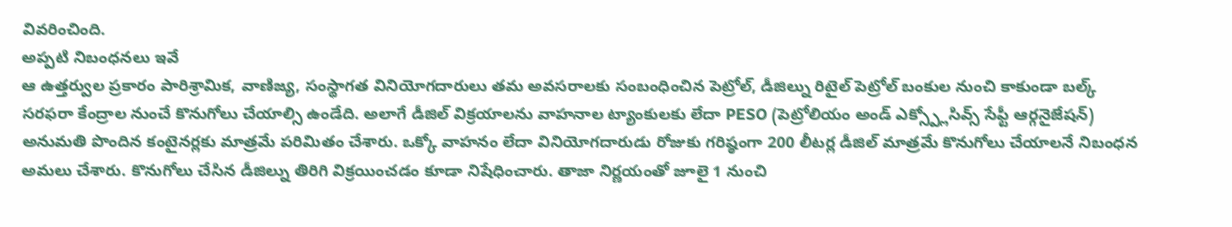వివరించింది.
అప్పటి నిబంధనలు ఇవే
ఆ ఉత్తర్వుల ప్రకారం పారిశ్రామిక, వాణిజ్య, సంస్థాగత వినియోగదారులు తమ అవసరాలకు సంబంధించిన పెట్రోల్, డీజిల్ను రిటైల్ పెట్రోల్ బంకుల నుంచి కాకుండా బల్క్ సరఫరా కేంద్రాల నుంచే కొనుగోలు చేయాల్సి ఉండేది. అలాగే డీజిల్ విక్రయాలను వాహనాల ట్యాంకులకు లేదా PESO (పెట్రోలియం అండ్ ఎక్స్ప్లోసివ్స్ సేఫ్టీ ఆర్గనైజేషన్) అనుమతి పొందిన కంటైనర్లకు మాత్రమే పరిమితం చేశారు. ఒక్కో వాహనం లేదా వినియోగదారుడు రోజుకు గరిష్ఠంగా 200 లీటర్ల డీజిల్ మాత్రమే కొనుగోలు చేయాలనే నిబంధన అమలు చేశారు. కొనుగోలు చేసిన డీజిల్ను తిరిగి విక్రయించడం కూడా నిషేధించారు. తాజా నిర్ణయంతో జూలై 1 నుంచి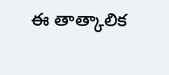ఈ తాత్కాలిక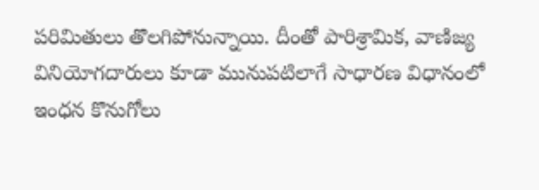పరిమితులు తొలగిపోనున్నాయి. దీంతో పారిశ్రామిక, వాణిజ్య వినియోగదారులు కూడా మునుపటిలాగే సాధారణ విధానంలో ఇంధన కొనుగోలు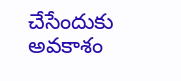చేసేందుకు అవకాశం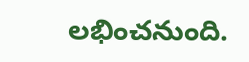లభించనుంది.